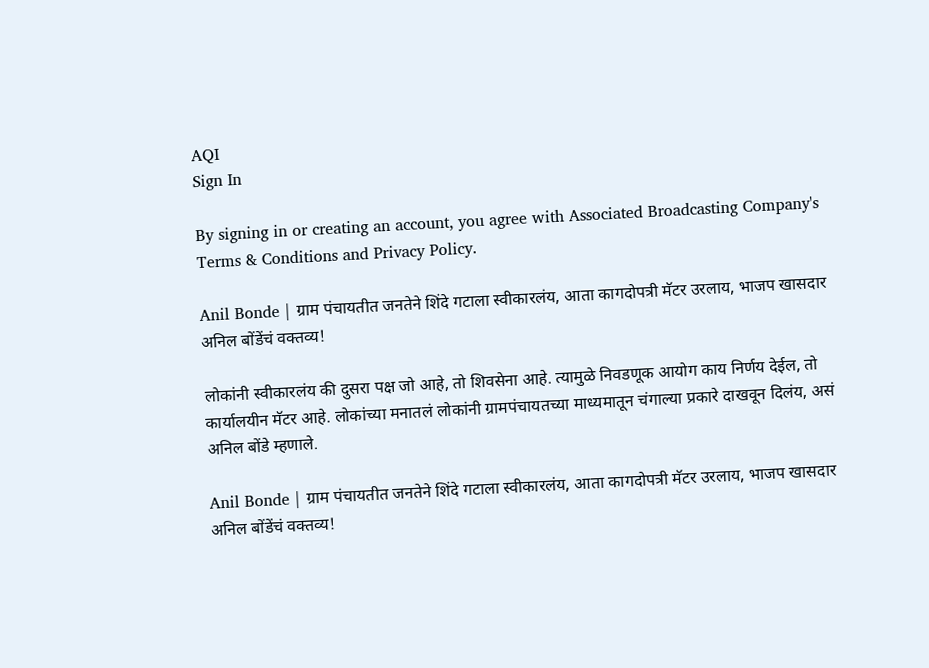AQI
Sign In

By signing in or creating an account, you agree with Associated Broadcasting Company's Terms & Conditions and Privacy Policy.

Anil Bonde | ग्राम पंचायतीत जनतेने शिंदे गटाला स्वीकारलंय, आता कागदोपत्री मॅटर उरलाय, भाजप खासदार अनिल बोंडेंचं वक्तव्य!

लोकांनी स्वीकारलंय की दुसरा पक्ष जो आहे, तो शिवसेना आहे. त्यामुळे निवडणूक आयोग काय निर्णय देईल, तो कार्यालयीन मॅटर आहे. लोकांच्या मनातलं लोकांनी ग्रामपंचायतच्या माध्यमातून चंगाल्या प्रकारे दाखवून दिलंय, असं अनिल बोंडे म्हणाले.

Anil Bonde | ग्राम पंचायतीत जनतेने शिंदे गटाला स्वीकारलंय, आता कागदोपत्री मॅटर उरलाय, भाजप खासदार अनिल बोंडेंचं वक्तव्य!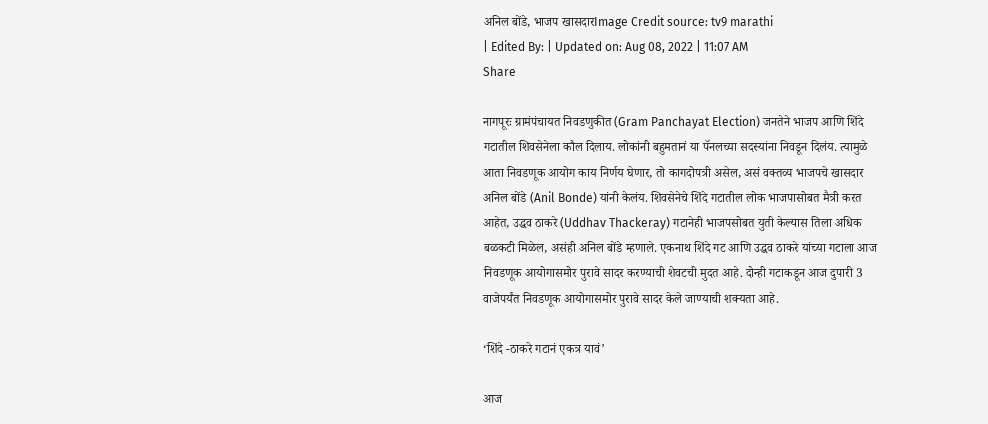अनिल बोंडे, भाजप खासदारImage Credit source: tv9 marathi
| Edited By: | Updated on: Aug 08, 2022 | 11:07 AM
Share

नागपूरः ग्रामंपंचायत निवडणुकीत (Gram Panchayat Election) जनतेने भाजप आणि शिंदे गटातील शिवसेनेला कौल दिलाय. लोकांनी बहुमतानं या पॅनलच्या सदस्यांना निवडून दिलंय. त्यामुळे आता निवडणूक आयोग काय निर्णय घेणार, तो कागदोपत्री असेल, असं वक्तव्य भाजपचे खासदार अनिल बोंडे (Anil Bonde) यांनी केलंय. शिवसेनेचे शिंदे गटातील लोक भाजपासोबत मैत्री करत आहेत, उद्धव ठाकरे (Uddhav Thackeray) गटानेही भाजपसोबत युती केल्यास तिला अधिक बळकटी मिळेल, असंही अनिल बोंडे म्हणाले. एकनाथ शिंदे गट आणि उद्धव ठाकरे यांच्या गटाला आज निवडणूक आयोगासमोर पुरावे सादर करण्याची शेवटची मुदत आहे. दोन्ही गटाकडून आज दुपारी 3 वाजेपर्यंत निवडणूक आयोगासमोर पुरावे सादर केले जाण्याची शक्यता आहे.

‘शिंदे -ठाकरे गटानं एकत्र यावं’

आज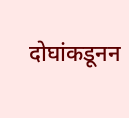दोघांकडूनन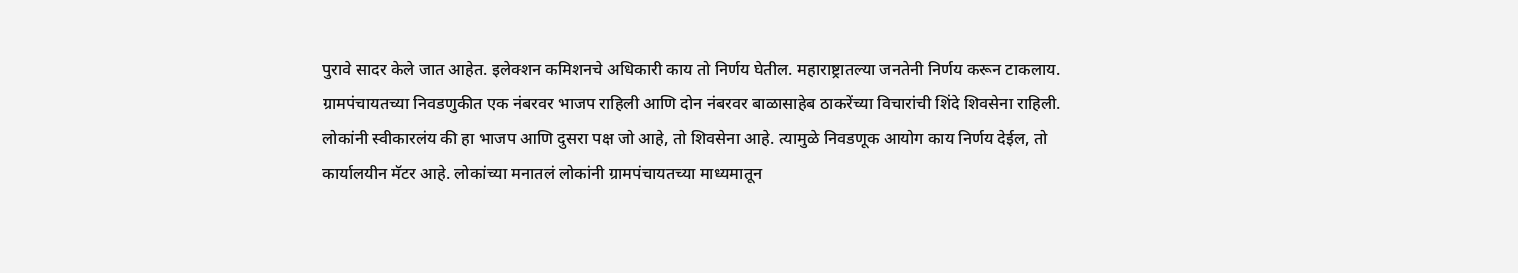पुरावे सादर केले जात आहेत. इलेक्शन कमिशनचे अधिकारी काय तो निर्णय घेतील. महाराष्ट्रातल्या जनतेनी निर्णय करून टाकलाय. ग्रामपंचायतच्या निवडणुकीत एक नंबरवर भाजप राहिली आणि दोन नंबरवर बाळासाहेब ठाकरेंच्या विचारांची शिंदे शिवसेना राहिली. लोकांनी स्वीकारलंय की हा भाजप आणि दुसरा पक्ष जो आहे, तो शिवसेना आहे. त्यामुळे निवडणूक आयोग काय निर्णय देईल, तो कार्यालयीन मॅटर आहे. लोकांच्या मनातलं लोकांनी ग्रामपंचायतच्या माध्यमातून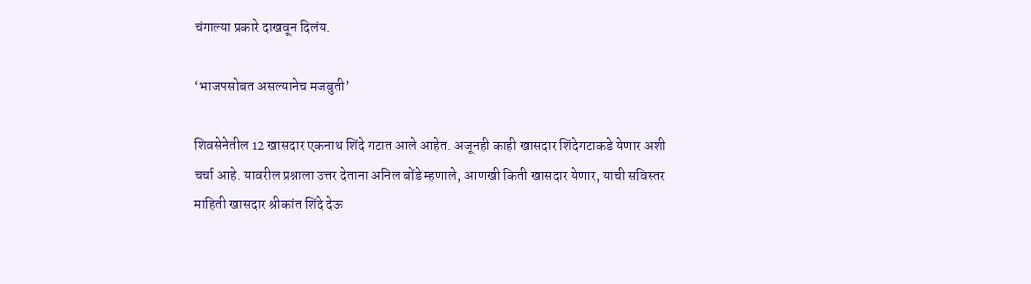चंगाल्या प्रकारे दाखवून दिलंय.

‘भाजपसोबत असल्यानेच मजबुती’

शिवसेनेतील 12 खासदार एकनाथ शिंदे गटात आले आहेत. अजूनही काही खासदार शिंदेगटाकडे येणार अशी चर्चा आहे. यावरील प्रश्नाला उत्तर देताना अनिल बोंडे म्हणाले, आणखी किती खासदार येणार, याची सविस्तर माहिती खासदार श्रीकांत शिंदे देऊ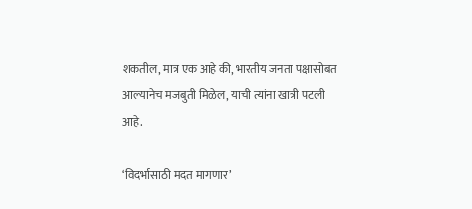शकतील, मात्र एक आहे की, भारतीय जनता पक्षासोबत आल्यानेच मजबुती मिळेल, याची त्यांना खात्री पटली आहे.

‘विदर्भासाठी मदत मागणार’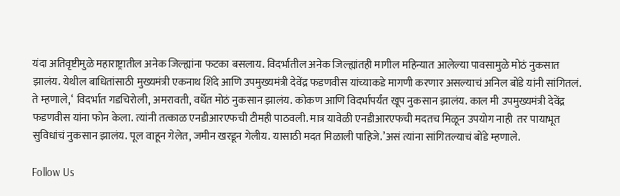यंदा अतिवृष्टीमुळे महाराष्ट्रातील अनेक जिल्ह्यांना फटका बसलाय. विदर्भातील अनेक जिल्ह्यांतही मागील महिन्यात आलेल्या पावसामुळे मोठं नुकसात झालंय. येथील बाधितांसाठी मुख्यमंत्री एकनाथ शिंदे आणि उपमुख्यमंत्री देवेंद्र फडणवीस यांच्याकडे मागणी करणार असल्याचं अनिल बोंडे यांनी सांगितलं. ते म्हणाले, ‘ विदर्भात गडचिरोली, अमरावती, वर्धेत मोठं नुकसान झालंय. कोकण आणि विदर्भापर्यंत खूप नुकसान झालंय. काल मी उपमुख्यमंत्री देवेंद्र फडणवीस यांना फोन केला. त्यांनी तत्काळ एनडीआरएफची टीमही पाठवली. मात्र यावेळी एनडीआरएफची मदतच मिळून उपयोग नाही  तर पायाभूत सुविधांचं नुकसान झालंय. पूल वाहून गेलेत, जमीन खरडून गेलीय. यासाठी मदत मिळाली पाहिजे.’असं त्यांना सांगितल्याचं बोंडे म्हणाले.

Follow Us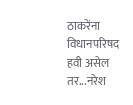ठाकरेंना विधानपरिषद हवी असेल तर...नरेश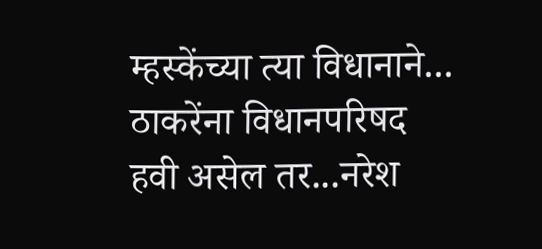म्हस्केंच्या त्या विधानाने...
ठाकरेंना विधानपरिषद हवी असेल तर...नरेश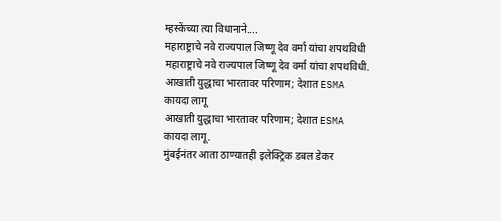म्हस्केंच्या त्या विधानाने....
महाराष्ट्राचे नवे राज्यपाल जिष्णू देव वर्मा यांचा शपथविधी
महाराष्ट्राचे नवे राज्यपाल जिष्णू देव वर्मा यांचा शपथविधी.
आखाती युद्धाचा भारतावर परिणाम; देशात ESMA कायदा लागू
आखाती युद्धाचा भारतावर परिणाम; देशात ESMA कायदा लागू.
मुंबईनंतर आता ठाण्यातही इलेक्ट्रिक डबल डेकर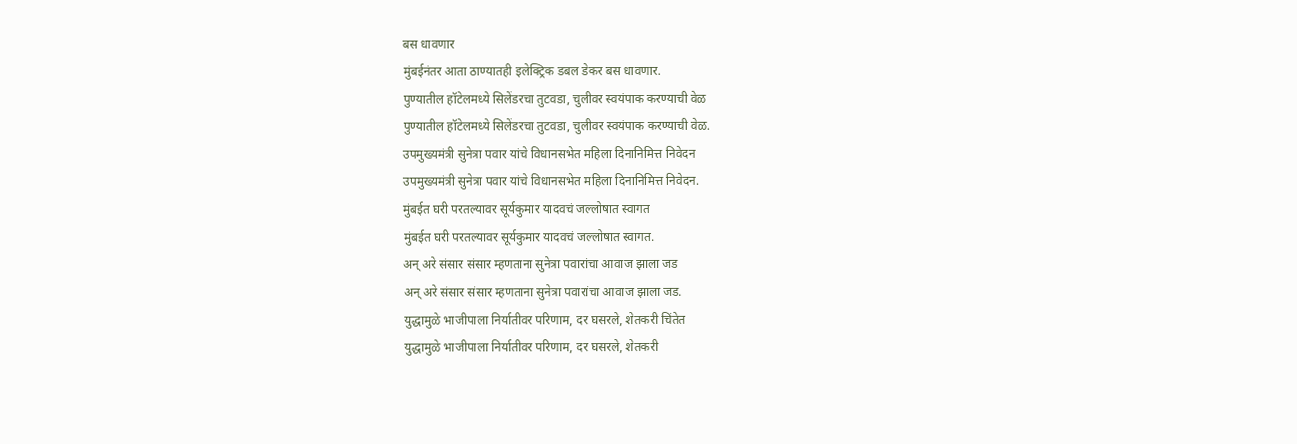बस धावणार
मुंबईनंतर आता ठाण्यातही इलेक्ट्रिक डबल डेकर बस धावणार.
पुण्यातील हॉटेलमध्ये सिलेंडरचा तुटवडा, चुलीवर स्वयंपाक करण्याची वेळ
पुण्यातील हॉटेलमध्ये सिलेंडरचा तुटवडा, चुलीवर स्वयंपाक करण्याची वेळ.
उपमुख्यमंत्री सुनेत्रा पवार यांचे विधानसभेत महिला दिनानिमित्त निवेदन
उपमुख्यमंत्री सुनेत्रा पवार यांचे विधानसभेत महिला दिनानिमित्त निवेदन.
मुंबईत घरी परतल्यावर सूर्यकुमार यादवचं जल्लोषात स्वागत
मुंबईत घरी परतल्यावर सूर्यकुमार यादवचं जल्लोषात स्वागत.
अन् अरे संसार संसार म्हणताना सुनेत्रा पवारांचा आवाज झाला जड
अन् अरे संसार संसार म्हणताना सुनेत्रा पवारांचा आवाज झाला जड.
युद्धामुळे भाजीपाला निर्यातीवर परिणाम, दर घसरले, शेतकरी चिंतेत
युद्धामुळे भाजीपाला निर्यातीवर परिणाम, दर घसरले, शेतकरी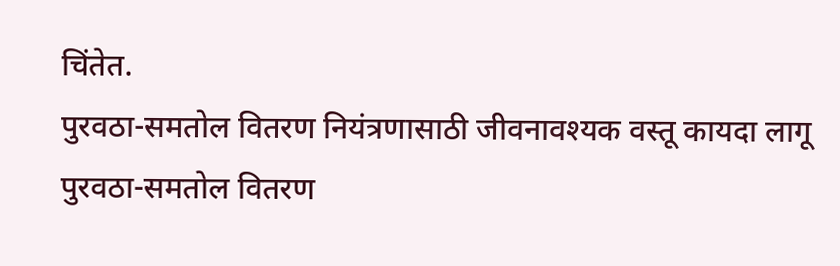चिंतेत.
पुरवठा-समतोल वितरण नियंत्रणासाठी जीवनावश्यक वस्तू कायदा लागू
पुरवठा-समतोल वितरण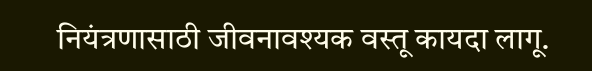नियंत्रणासाठी जीवनावश्यक वस्तू कायदा लागू.